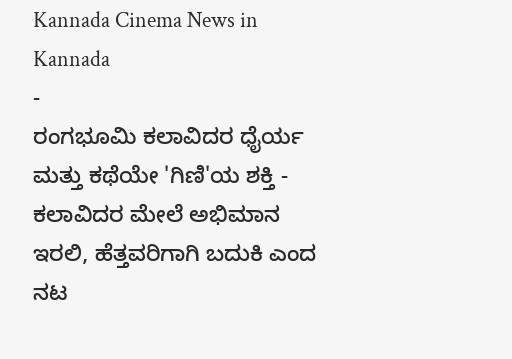Kannada Cinema News in Kannada
-
ರಂಗಭೂಮಿ ಕಲಾವಿದರ ಧೈರ್ಯ ಮತ್ತು ಕಥೆಯೇ 'ಗಿಣಿ'ಯ ಶಕ್ತಿ -
ಕಲಾವಿದರ ಮೇಲೆ ಅಭಿಮಾನ ಇರಲಿ, ಹೆತ್ತವರಿಗಾಗಿ ಬದುಕಿ ಎಂದ ನಟ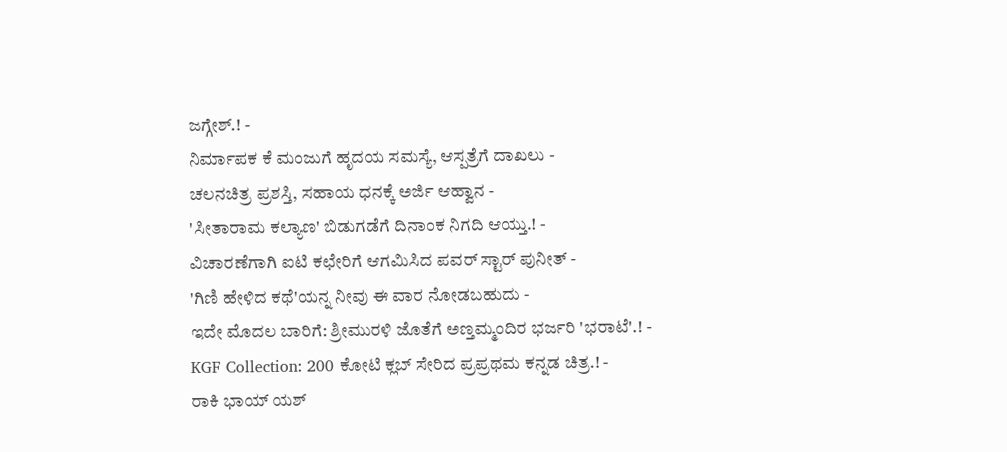ಜಗ್ಗೇಶ್.! -
ನಿರ್ಮಾಪಕ ಕೆ ಮಂಜುಗೆ ಹೃದಯ ಸಮಸ್ಯೆ, ಆಸ್ಪತ್ರೆಗೆ ದಾಖಲು -
ಚಲನಚಿತ್ರ ಪ್ರಶಸ್ತಿ, ಸಹಾಯ ಧನಕ್ಕೆ ಅರ್ಜಿ ಆಹ್ವಾನ -
'ಸೀತಾರಾಮ ಕಲ್ಯಾಣ' ಬಿಡುಗಡೆಗೆ ದಿನಾಂಕ ನಿಗದಿ ಆಯ್ತು.! -
ವಿಚಾರಣೆಗಾಗಿ ಐಟಿ ಕಛೇರಿಗೆ ಆಗಮಿಸಿದ ಪವರ್ ಸ್ಟಾರ್ ಪುನೀತ್ -
'ಗಿಣಿ ಹೇಳಿದ ಕಥೆ'ಯನ್ನ ನೀವು ಈ ವಾರ ನೋಡಬಹುದು -
ಇದೇ ಮೊದಲ ಬಾರಿಗೆ: ಶ್ರೀಮುರಳಿ ಜೊತೆಗೆ ಅಣ್ತಮ್ಮಂದಿರ ಭರ್ಜರಿ 'ಭರಾಟೆ'.! -
KGF Collection: 200 ಕೋಟಿ ಕ್ಲಬ್ ಸೇರಿದ ಪ್ರಪ್ರಥಮ ಕನ್ನಡ ಚಿತ್ರ.! -
ರಾಕಿ ಭಾಯ್ ಯಶ್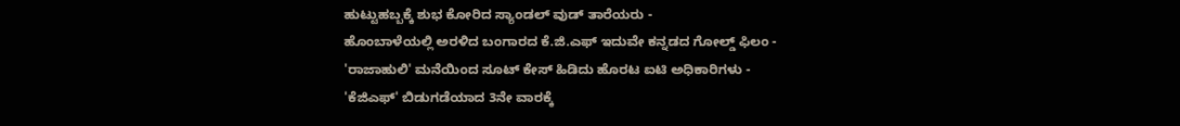ಹುಟ್ಟುಹಬ್ಬಕ್ಕೆ ಶುಭ ಕೋರಿದ ಸ್ಯಾಂಡಲ್ ವುಡ್ ತಾರೆಯರು -
ಹೊಂಬಾಳೆಯಲ್ಲಿ ಅರಳಿದ ಬಂಗಾರದ ಕೆ.ಜಿ.ಎಫ್ ಇದುವೇ ಕನ್ನಡದ ಗೋಲ್ಡ್ ಫಿಲಂ -
'ರಾಜಾಹುಲಿ' ಮನೆಯಿಂದ ಸೂಟ್ ಕೇಸ್ ಹಿಡಿದು ಹೊರಟ ಐಟಿ ಅಧಿಕಾರಿಗಳು -
'ಕೆಜಿಎಫ್' ಬಿಡುಗಡೆಯಾದ 3ನೇ ವಾರಕ್ಕೆ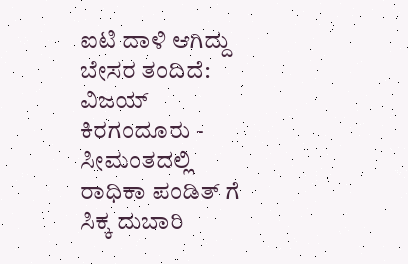ಐಟಿ ದಾಳಿ ಆಗಿದ್ದು ಬೇಸರ ತಂದಿದೆ: ವಿಜಯ್ ಕಿರಗಂದೂರು -
ಸೀಮಂತದಲ್ಲಿ ರಾಧಿಕಾ ಪಂಡಿತ್ ಗೆ ಸಿಕ್ಕ ದುಬಾರಿ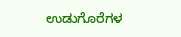ಉಡುಗೊರೆಗಳ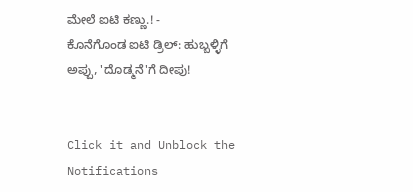ಮೇಲೆ ಐಟಿ ಕಣ್ಣು.! -
ಕೊನೆಗೊಂಡ ಐಟಿ ಡ್ರಿಲ್: ಹುಬ್ಬಳ್ಳಿಗೆ ಅಪ್ಪು, 'ದೊಡ್ಮನೆ'ಗೆ ದೀಪು!


Click it and Unblock the Notifications